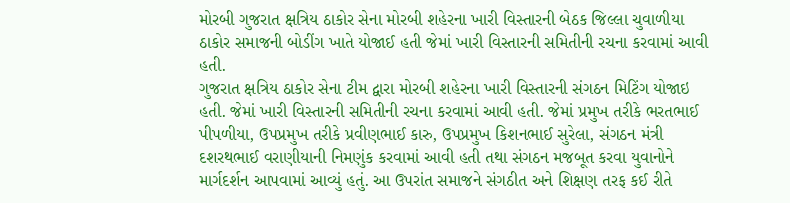મોરબી ગુજરાત ક્ષત્રિય ઠાકોર સેના મોરબી શહેરના ખારી વિસ્તારની બેઠક જિલ્લા ચુવાળીયા ઠાકોર સમાજની બોડીંગ ખાતે યોજાઈ હતી જેમાં ખારી વિસ્તારની સમિતીની રચના કરવામાં આવી હતી.
ગુજરાત ક્ષત્રિય ઠાકોર સેના ટીમ દ્વારા મોરબી શહેરના ખારી વિસ્તારની સંગઠન મિટિંગ યોજાઇ હતી. જેમાં ખારી વિસ્તારની સમિતીની રચના કરવામાં આવી હતી. જેમાં પ્રમુખ તરીકે ભરતભાઈ પીપળીયા, ઉપપ્રમુખ તરીકે પ્રવીણભાઈ કારુ, ઉપપ્રમુખ કિશનભાઈ સુરેલા, સંગઠન મંત્રી દશરથભાઈ વરાણીયાની નિમણુંક કરવામાં આવી હતી તથા સંગઠન મજબૂત કરવા યુવાનોને માર્ગદર્શન આપવામાં આવ્યું હતું. આ ઉપરાંત સમાજને સંગઠીત અને શિક્ષણ તરફ કઈ રીતે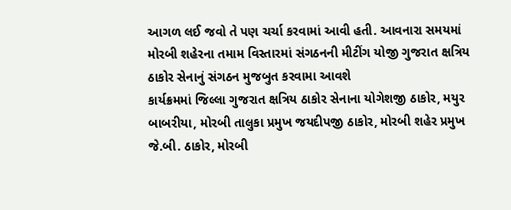આગળ લઈ જવો તે પણ ચર્ચા કરવામાં આવી હતી. આવનારા સમયમાં મોરબી શહેરના તમામ વિસ્તારમાં સંગઠનની મીટીંગ યોજી ગુજરાત ક્ષત્રિય ઠાકોર સેનાનું સંગઠન મુજબુત કરવામા આવશે
કાર્યક્રમમાં જિલ્લા ગુજરાત ક્ષત્રિય ઠાકોર સેનાના યોગેશજી ઠાકોર, મયુર બાબરીયા, મોરબી તાલુકા પ્રમુખ જયદીપજી ઠાકોર, મોરબી શહેર પ્રમુખ જે.બી. ઠાકોર, મોરબી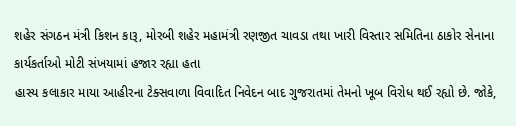શહેર સંગઠન મંત્રી કિશન કારૂ, મોરબી શહેર મહામંત્રી રણજીત ચાવડા તથા ખારી વિસ્તાર સમિતિના ઠાકોર સેનાના કાર્યકર્તાઓ મોટી સંખયામાં હજાર રહ્યા હતા
હાસ્ય કલાકાર માયા આહીરના ટેક્સવાળા વિવાદિત નિવેદન બાદ ગુજરાતમાં તેમનો ખૂબ વિરોધ થઈ રહ્યો છે. જોકે,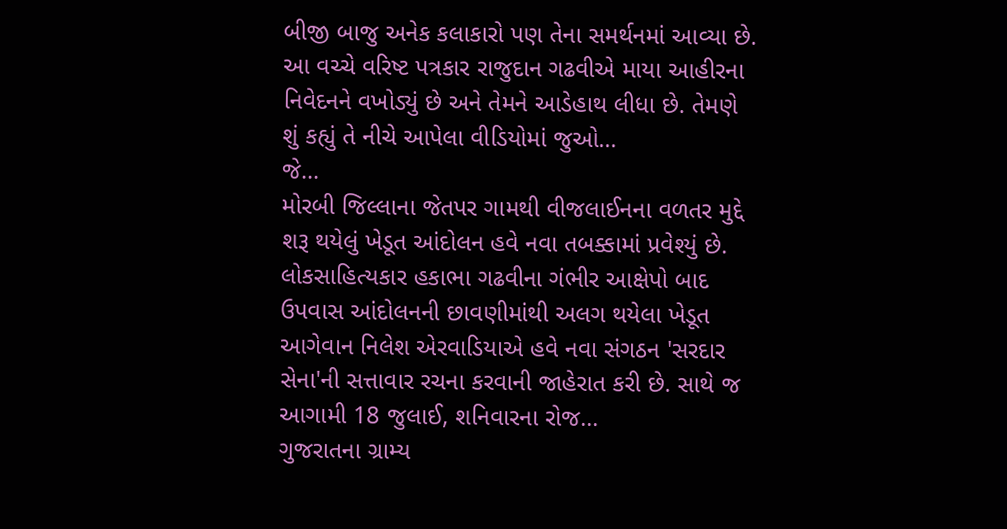બીજી બાજુ અનેક કલાકારો પણ તેના સમર્થનમાં આવ્યા છે. આ વચ્ચે વરિષ્ટ પત્રકાર રાજુદાન ગઢવીએ માયા આહીરના નિવેદનને વખોડ્યું છે અને તેમને આડેહાથ લીધા છે. તેમણે શું કહ્યું તે નીચે આપેલા વીડિયોમાં જુઓ...
જે...
મોરબી જિલ્લાના જેતપર ગામથી વીજલાઈનના વળતર મુદ્દે શરૂ થયેલું ખેડૂત આંદોલન હવે નવા તબક્કામાં પ્રવેશ્યું છે. લોકસાહિત્યકાર હકાભા ગઢવીના ગંભીર આક્ષેપો બાદ ઉપવાસ આંદોલનની છાવણીમાંથી અલગ થયેલા ખેડૂત આગેવાન નિલેશ એરવાડિયાએ હવે નવા સંગઠન 'સરદાર સેના'ની સત્તાવાર રચના કરવાની જાહેરાત કરી છે. સાથે જ આગામી 18 જુલાઈ, શનિવારના રોજ...
ગુજરાતના ગ્રામ્ય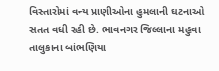વિસ્તારોમાં વન્ય પ્રાણીઓના હુમલાની ઘટનાઓ સતત વધી રહી છે. ભાવનગર જિલ્લાના મહુવા તાલુકાના બાંભણિયા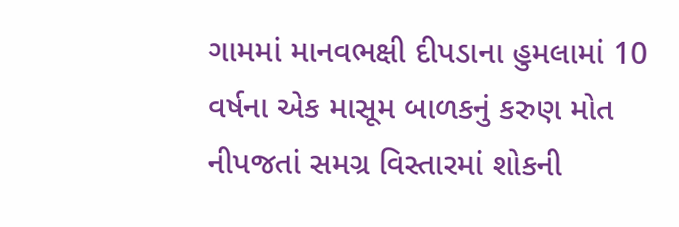ગામમાં માનવભક્ષી દીપડાના હુમલામાં 10 વર્ષના એક માસૂમ બાળકનું કરુણ મોત નીપજતાં સમગ્ર વિસ્તારમાં શોકની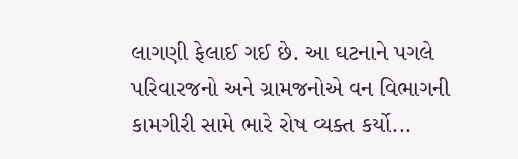લાગણી ફેલાઈ ગઈ છે. આ ઘટનાને પગલે પરિવારજનો અને ગ્રામજનોએ વન વિભાગની કામગીરી સામે ભારે રોષ વ્યક્ત કર્યો...